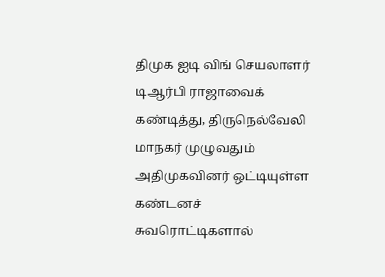திமுக ஐடி விங் செயலாளர் டிஆர்பி ராஜாவைக் கண்டித்து, திருநெல்வேலி மாநகர் முழுவதும் அதிமுகவினர் ஒட்டியுள்ள கண்டனச் சுவரொட்டிகளால்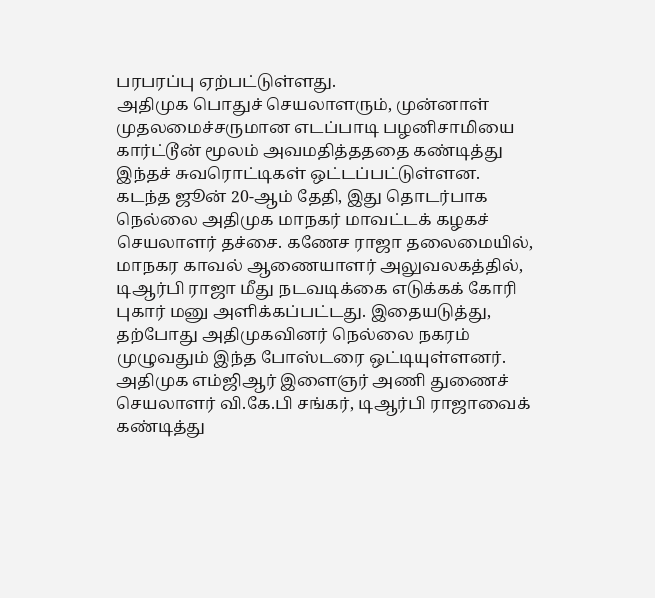பரபரப்பு ஏற்பட்டுள்ளது.
அதிமுக பொதுச் செயலாளரும், முன்னாள் முதலமைச்சருமான எடப்பாடி பழனிசாமியை கார்ட்டூன் மூலம் அவமதித்தததை கண்டித்து இந்தச் சுவரொட்டிகள் ஒட்டப்பட்டுள்ளன.
கடந்த ஜூன் 20-ஆம் தேதி, இது தொடர்பாக நெல்லை அதிமுக மாநகர் மாவட்டக் கழகச் செயலாளர் தச்சை. கணேச ராஜா தலைமையில், மாநகர காவல் ஆணையாளர் அலுவலகத்தில், டிஆர்பி ராஜா மீது நடவடிக்கை எடுக்கக் கோரி புகார் மனு அளிக்கப்பட்டது. இதையடுத்து, தற்போது அதிமுகவினர் நெல்லை நகரம் முழுவதும் இந்த போஸ்டரை ஒட்டியுள்ளனர்.
அதிமுக எம்ஜிஆர் இளைஞர் அணி துணைச் செயலாளர் வி.கே.பி சங்கர், டிஆர்பி ராஜாவைக் கண்டித்து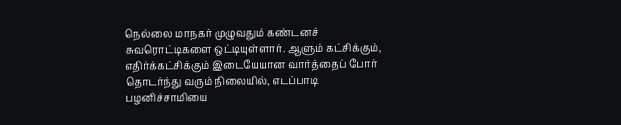நெல்லை மாநகர் முழுவதும் கண்டனச் சுவரொட்டிகளை ஒட்டியுள்ளார். ஆளும் கட்சிக்கும், எதிர்க்கட்சிக்கும் இடையேயான வார்த்தைப் போர் தொடர்ந்து வரும் நிலையில், எடப்பாடி பழனிச்சாமியை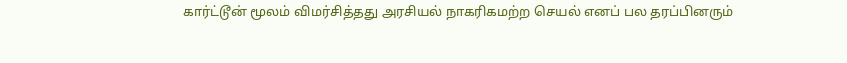கார்ட்டூன் மூலம் விமர்சித்தது அரசியல் நாகரிகமற்ற செயல் எனப் பல தரப்பினரும்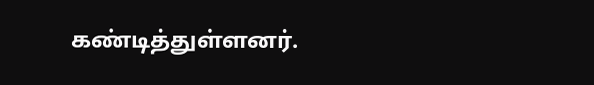கண்டித்துள்ளனர்.